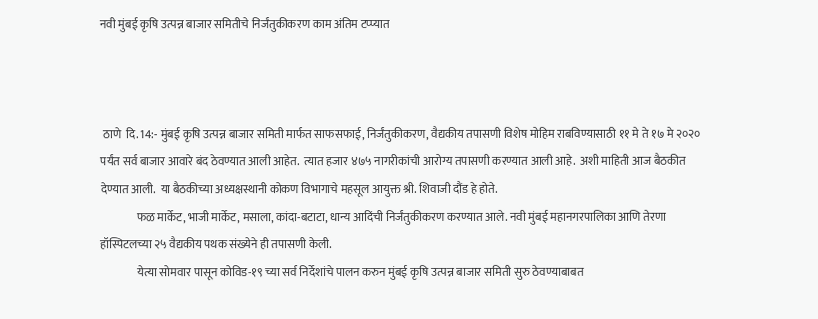नवी मुंबई कृषि उत्पन्न बाजार समितीचे निर्जंतुकीकरण काम अंतिम टप्प्यात



 ठाणे  दि. 14:- मुंबई कृषि उत्पन्न बाजार समिती मार्फत साफसफाई, निर्जंतुकीकरण, वैद्यकीय तपासणी विशेष मोहिम राबविण्यासाठी ११ मे ते १७ मे २०२० पर्यंत सर्व बाजार आवारे बंद ठेवण्यात आली आहेत.  त्यात हजार ४७५ नागरीकांची आरोग्य तपासणी करण्यात आली आहे.  अशी माहिती आज बैठकीत देण्यात आली.  या बैठकीच्या अध्यक्षस्थानी कोकण विभागाचे महसूल आयुक्त श्री. शिवाजी दौंड हे होते.
                फळ मार्केट, भाजी मार्केट, मसाला, कांदा-बटाटा, धान्य आदिंची निर्जंतुकीकरण करण्यात आले. नवी मुंबई महानगरपालिका आणि तेरणा हॉस्पिटलच्या २५ वैद्यकीय पथक संख्येने ही तपासणी केली.
                येत्या सोमवार पासून कोविड-१९ च्या सर्व निर्देशांचे पालन करुन मुंबई कृषि उत्पन्न बाजार समिती सुरु ठेवण्याबाबत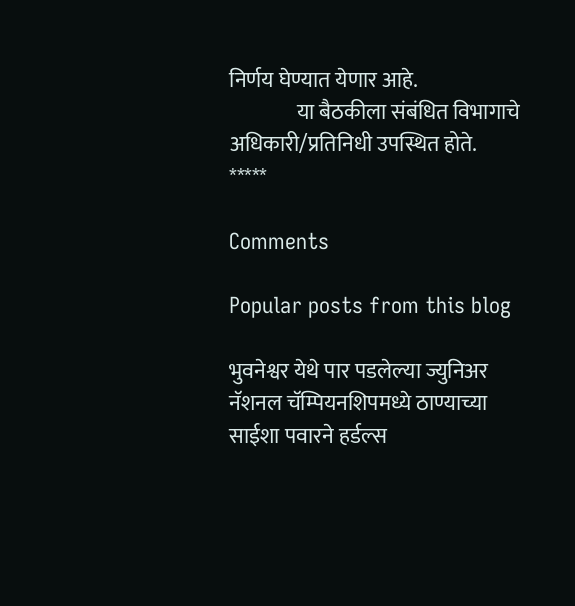निर्णय घेण्यात येणार आहे.
                या बैठकीला संबंधित विभागाचे अधिकारी/प्रतिनिधी उपस्थित होते.
*****

Comments

Popular posts from this blog

भुवनेश्वर येथे पार पडलेल्या ज्युनिअर नॅशनल चॅम्पियनशिपमध्ये ठाण्याच्या साईशा पवारने हर्डल्स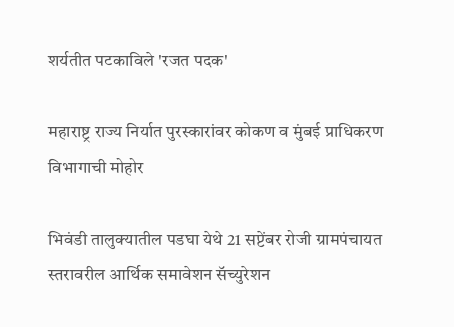शर्यतीत पटकाविले 'रजत पदक'

महाराष्ट्र राज्य निर्यात पुरस्कारांवर कोकण व मुंबई प्राधिकरण विभागाची मोहोर

भिवंडी तालुक्यातील पडघा येथे 21 सप्टेंबर रोजी ग्रामपंचायत स्तरावरील आर्थिक समावेशन सॅच्युरेशन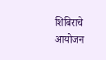शिबिराचे आयोजन